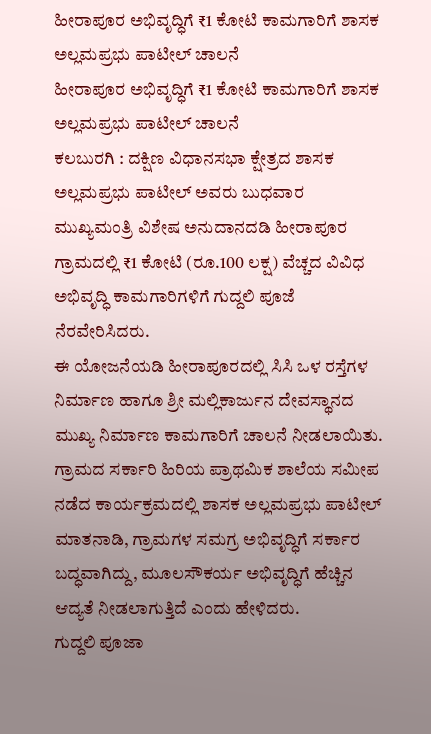ಹೀರಾಪೂರ ಅಭಿವೃದ್ಧಿಗೆ ₹1 ಕೋಟಿ ಕಾಮಗಾರಿಗೆ ಶಾಸಕ ಅಲ್ಲಮಪ್ರಭು ಪಾಟೀಲ್ ಚಾಲನೆ
ಹೀರಾಪೂರ ಅಭಿವೃದ್ಧಿಗೆ ₹1 ಕೋಟಿ ಕಾಮಗಾರಿಗೆ ಶಾಸಕ ಅಲ್ಲಮಪ್ರಭು ಪಾಟೀಲ್ ಚಾಲನೆ
ಕಲಬುರಗಿ : ದಕ್ಷಿಣ ವಿಧಾನಸಭಾ ಕ್ಷೇತ್ರದ ಶಾಸಕ ಅಲ್ಲಮಪ್ರಭು ಪಾಟೀಲ್ ಅವರು ಬುಧವಾರ ಮುಖ್ಯಮಂತ್ರಿ ವಿಶೇಷ ಅನುದಾನದಡಿ ಹೀರಾಪೂರ ಗ್ರಾಮದಲ್ಲಿ ₹1 ಕೋಟಿ (ರೂ.100 ಲಕ್ಷ) ವೆಚ್ಚದ ವಿವಿಧ ಅಭಿವೃದ್ಧಿ ಕಾಮಗಾರಿಗಳಿಗೆ ಗುದ್ದಲಿ ಪೂಜೆ ನೆರವೇರಿಸಿದರು.
ಈ ಯೋಜನೆಯಡಿ ಹೀರಾಪೂರದಲ್ಲಿ ಸಿಸಿ ಒಳ ರಸ್ತೆಗಳ ನಿರ್ಮಾಣ ಹಾಗೂ ಶ್ರೀ ಮಲ್ಲಿಕಾರ್ಜುನ ದೇವಸ್ಥಾನದ ಮುಖ್ಯ ನಿರ್ಮಾಣ ಕಾಮಗಾರಿಗೆ ಚಾಲನೆ ನೀಡಲಾಯಿತು. ಗ್ರಾಮದ ಸರ್ಕಾರಿ ಹಿರಿಯ ಪ್ರಾಥಮಿಕ ಶಾಲೆಯ ಸಮೀಪ ನಡೆದ ಕಾರ್ಯಕ್ರಮದಲ್ಲಿ ಶಾಸಕ ಅಲ್ಲಮಪ್ರಭು ಪಾಟೀಲ್ ಮಾತನಾಡಿ, ಗ್ರಾಮಗಳ ಸಮಗ್ರ ಅಭಿವೃದ್ಧಿಗೆ ಸರ್ಕಾರ ಬದ್ಧವಾಗಿದ್ದು, ಮೂಲಸೌಕರ್ಯ ಅಭಿವೃದ್ಧಿಗೆ ಹೆಚ್ಚಿನ ಆದ್ಯತೆ ನೀಡಲಾಗುತ್ತಿದೆ ಎಂದು ಹೇಳಿದರು.
ಗುದ್ದಲಿ ಪೂಜಾ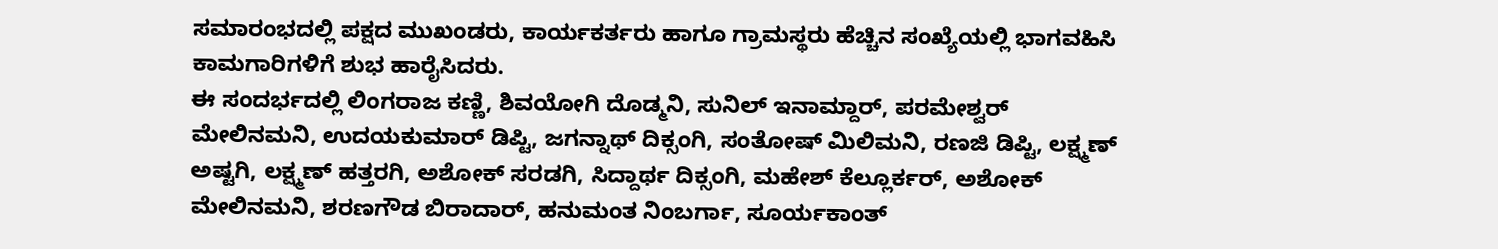ಸಮಾರಂಭದಲ್ಲಿ ಪಕ್ಷದ ಮುಖಂಡರು, ಕಾರ್ಯಕರ್ತರು ಹಾಗೂ ಗ್ರಾಮಸ್ಥರು ಹೆಚ್ಚಿನ ಸಂಖ್ಯೆಯಲ್ಲಿ ಭಾಗವಹಿಸಿ ಕಾಮಗಾರಿಗಳಿಗೆ ಶುಭ ಹಾರೈಸಿದರು.
ಈ ಸಂದರ್ಭದಲ್ಲಿ ಲಿಂಗರಾಜ ಕಣ್ಣಿ, ಶಿವಯೋಗಿ ದೊಡ್ಮನಿ, ಸುನಿಲ್ ಇನಾಮ್ದಾರ್, ಪರಮೇಶ್ವರ್ ಮೇಲಿನಮನಿ, ಉದಯಕುಮಾರ್ ಡಿಪ್ಟಿ, ಜಗನ್ನಾಥ್ ದಿಕ್ಸಂಗಿ, ಸಂತೋಷ್ ಮಿಲಿಮನಿ, ರಣಜಿ ಡಿಪ್ಟಿ, ಲಕ್ಷ್ಮಣ್ ಅಷ್ಟಗಿ, ಲಕ್ಷ್ಮಣ್ ಹತ್ತರಗಿ, ಅಶೋಕ್ ಸರಡಗಿ, ಸಿದ್ದಾರ್ಥ ದಿಕ್ಸಂಗಿ, ಮಹೇಶ್ ಕೆಲ್ಲೂರ್ಕರ್, ಅಶೋಕ್ ಮೇಲಿನಮನಿ, ಶರಣಗೌಡ ಬಿರಾದಾರ್, ಹನುಮಂತ ನಿಂಬರ್ಗಾ, ಸೂರ್ಯಕಾಂತ್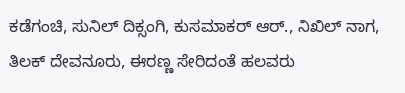ಕಡೆಗಂಚಿ, ಸುನಿಲ್ ದಿಕ್ಸಂಗಿ, ಕುಸಮಾಕರ್ ಆರ್., ನಿಖಿಲ್ ನಾಗ, ತಿಲಕ್ ದೇವನೂರು, ಈರಣ್ಣ ಸೇರಿದಂತೆ ಹಲವರು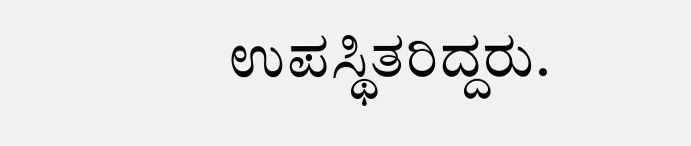ಉಪಸ್ಥಿತರಿದ್ದರು.